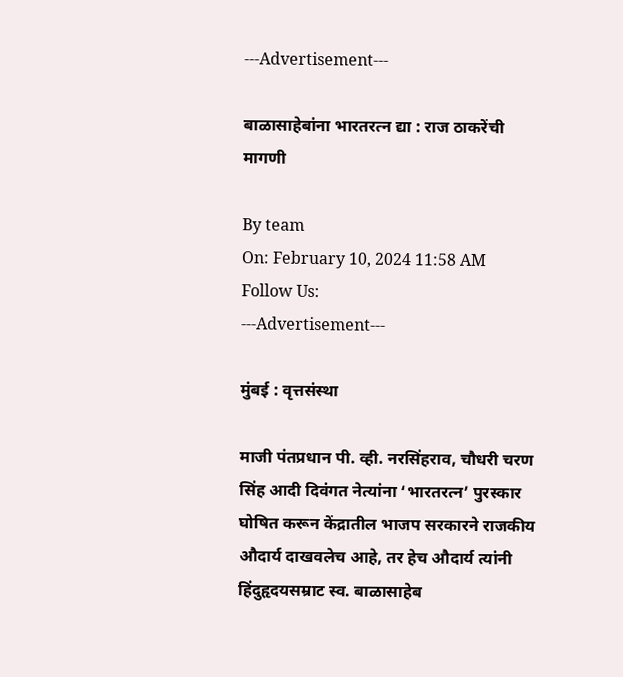---Advertisement---

बाळासाहेबांना भारतरत्न द्या : राज ठाकरेंची मागणी

By team
On: February 10, 2024 11:58 AM
Follow Us:
---Advertisement---

मुंबई : वृत्तसंस्था

माजी पंतप्रधान पी. व्ही. नरसिंहराव, चौधरी चरण सिंह आदी दिवंगत नेत्यांना ‘भारतरत्न’ पुरस्कार घोषित करून केंद्रातील भाजप सरकारने राजकीय औदार्य दाखवलेच आहे, तर हेच औदार्य त्यांनी हिंदुहृदयसम्राट स्व. बाळासाहेब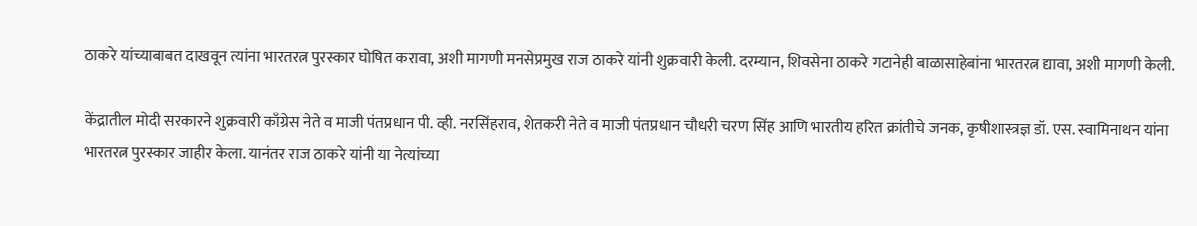ठाकरे यांच्याबाबत दाखवून त्यांना भारतरत्न पुरस्कार घोषित करावा, अशी मागणी मनसेप्रमुख राज ठाकरे यांनी शुक्रवारी केली. दरम्यान, शिवसेना ठाकरे गटानेही बाळासाहेबांना भारतरत्न द्यावा, अशी मागणी केली.

केंद्रातील मोदी सरकारने शुक्रवारी काँग्रेस नेते व माजी पंतप्रधान पी. व्ही. नरसिंहराव, शेतकरी नेते व माजी पंतप्रधान चौधरी चरण सिंह आणि भारतीय हरित क्रांतीचे जनक, कृषीशास्त्रज्ञ डॉ. एस. स्वामिनाथन यांना भारतरत्न पुरस्कार जाहीर केला. यानंतर राज ठाकरे यांनी या नेत्यांच्या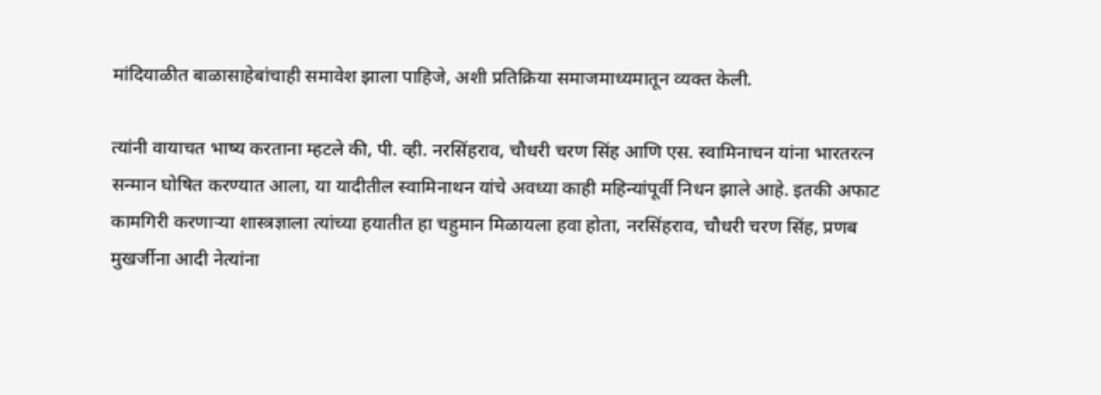मांदियाळीत बाळासाहेबांचाही समावेश झाला पाहिजे, अशी प्रतिक्रिया समाजमाध्यमातून व्यक्त केली.

त्यांनी वायाचत भाष्य करताना म्हटले की, पी. व्ही. नरसिंहराव, चौधरी चरण सिंह आणि एस. स्वामिनाचन यांना भारतरत्न सन्मान घोषित करण्यात आला, या यादीतील स्वामिनाथन यांचे अवध्या काही महिन्यांपूर्वी निधन झाले आहे. इतकी अफाट कामगिरी करणाऱ्या शास्त्रज्ञाला त्यांच्या हयातीत हा चहुमान मिळायला हवा होता, नरसिंहराव, चौधरी चरण सिंह, प्रणब मुखर्जीना आदी नेत्यांना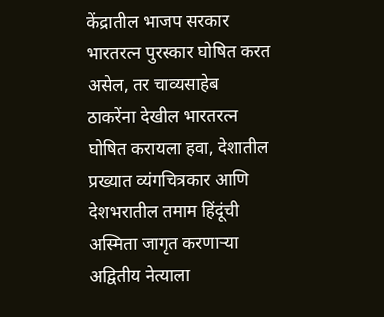केंद्रातील भाजप सरकार भारतरत्न पुरस्कार घोषित करत असेल, तर चाव्यसाहेब ठाकरेंना देखील भारतरत्न घोषित करायला हवा, देशातील प्रख्यात व्यंगचित्रकार आणि देशभरातील तमाम हिंदूंची अस्मिता जागृत करणाऱ्या अद्वितीय नेत्याला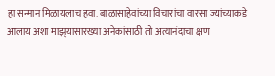हा सन्मान मिळायलाच हवा. बाळासाहेवांच्या विचारांचा वारसा ज्यांच्याकडे आलाय अशा माझ्‌यासारख्या अनेकांसाठी तो अत्यानंदाचा क्षण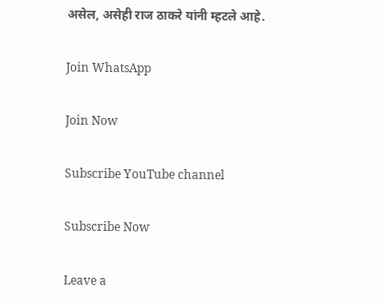असेल, असेही राज ठाकरे यांनी म्हटले आहे.

Join WhatsApp

Join Now

Subscribe YouTube channel

Subscribe Now

Leave a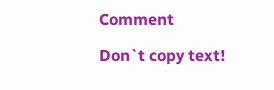Comment

Don`t copy text!